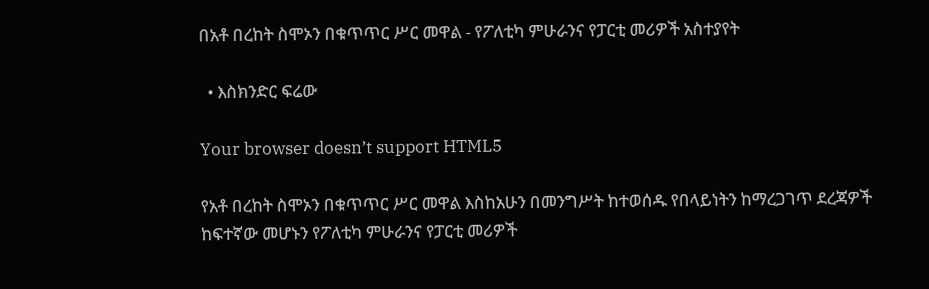በአቶ በረከት ስሞኦን በቁጥጥር ሥር መዋል - የፖለቲካ ምሁራንና የፓርቲ መሪዎች አስተያየት

  • እስክንድር ፍሬው

Your browser doesn’t support HTML5

የአቶ በረከት ስሞኦን በቁጥጥር ሥር መዋል እስከአሁን በመንግሥት ከተወሰዱ የበላይነትን ከማረጋገጥ ደረጃዎች ከፍተኛው መሆኑን የፖለቲካ ምሁራንና የፓርቲ መሪዎች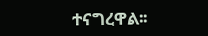ተናግረዋል፡፡